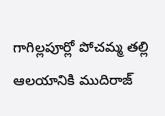గాగిల్లపూర్లో పోచమ్మ తల్లి ఆలయానికి ముదిరాజ్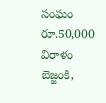సంఘం రూ.50,000 విరాళం
బెజ్జంకి,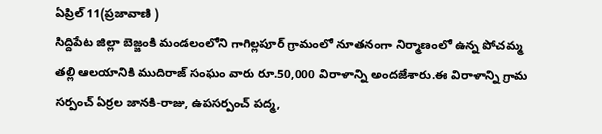ఏప్రిల్ 11(ప్రజావాణి )
సిద్దిపేట జిల్లా బెజ్జంకి మండలంలోని గాగిల్లపూర్ గ్రామంలో నూతనంగా నిర్మాణంలో ఉన్న పోచమ్మ తల్లి ఆలయానికి ముదిరాజ్ సంఘం వారు రూ.50,000 విరాళాన్ని అందజేశారు.ఈ విరాళాన్ని గ్రామ సర్పంచ్ ఏర్రల జానకి-రాజు, ఉపసర్పంచ్ పద్మ,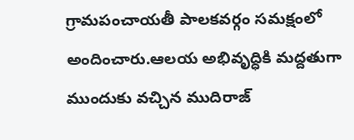గ్రామపంచాయతీ పాలకవర్గం సమక్షంలో అందించారు.ఆలయ అభివృద్ధికి మద్దతుగా ముందుకు వచ్చిన ముదిరాజ్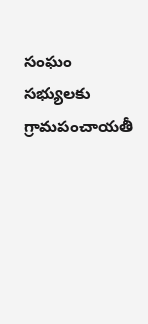సంఘం సభ్యులకు గ్రామపంచాయతీ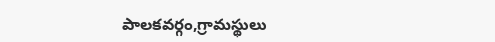పాలకవర్గం,గ్రామస్థులు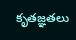కృతజ్ఞతలు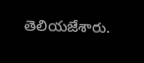తెలియజేశారు.